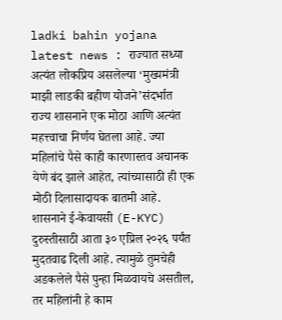ladki bahin yojana latest news : राज्यात सध्या अत्यंत लोकप्रिय असलेल्या ‘मुख्यमंत्री माझी लाडकी बहीण योजने’संदर्भात राज्य शासनाने एक मोठा आणि अत्यंत महत्त्वाचा निर्णय घेतला आहे. ज्या महिलांचे पैसे काही कारणास्तव अचानक येणे बंद झाले आहेत, त्यांच्यासाठी ही एक मोठी दिलासादायक बातमी आहे. शासनाने ई-केवायसी (E-KYC) दुरुस्तीसाठी आता ३० एप्रिल २०२६ पर्यंत मुदतवाढ दिली आहे. त्यामुळे तुमचेही अडकलेले पैसे पुन्हा मिळवायचे असतील, तर महिलांनी हे काम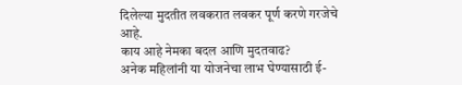दिलेल्या मुदतीत लवकरात लवकर पूर्ण करणे गरजेचे आहे.
काय आहे नेमका बदल आणि मुदतवाढ?
अनेक महिलांनी या योजनेचा लाभ घेण्यासाठी ई-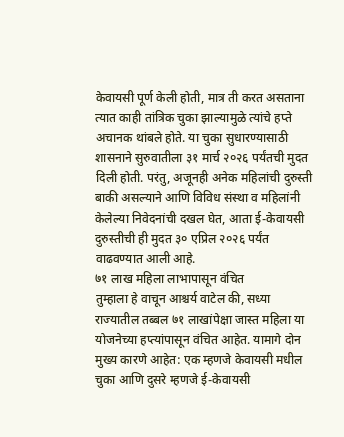केवायसी पूर्ण केली होती, मात्र ती करत असताना त्यात काही तांत्रिक चुका झाल्यामुळे त्यांचे हप्ते अचानक थांबले होते. या चुका सुधारण्यासाठी शासनाने सुरुवातीला ३१ मार्च २०२६ पर्यंतची मुदत दिली होती. परंतु, अजूनही अनेक महिलांची दुरुस्ती बाकी असल्याने आणि विविध संस्था व महिलांनी केलेल्या निवेदनांची दखल घेत, आता ई-केवायसी दुरुस्तीची ही मुदत ३० एप्रिल २०२६ पर्यंत वाढवण्यात आली आहे.
७१ लाख महिला लाभापासून वंचित
तुम्हाला हे वाचून आश्चर्य वाटेल की, सध्या राज्यातील तब्बल ७१ लाखांपेक्षा जास्त महिला या योजनेच्या हप्त्यांपासून वंचित आहेत. यामागे दोन मुख्य कारणे आहेत: एक म्हणजे केवायसी मधील चुका आणि दुसरे म्हणजे ई-केवायसी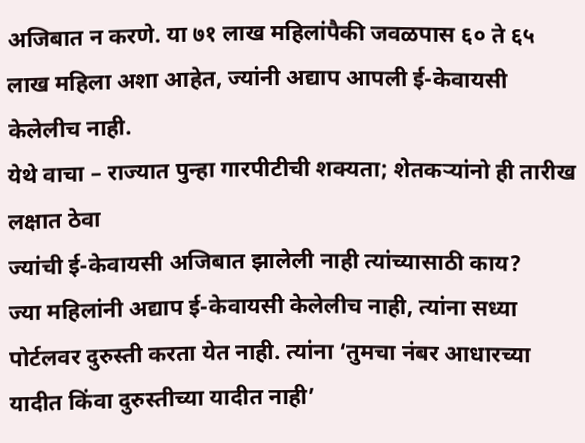अजिबात न करणे. या ७१ लाख महिलांपैकी जवळपास ६० ते ६५ लाख महिला अशा आहेत, ज्यांनी अद्याप आपली ई-केवायसी केलेलीच नाही.
येथे वाचा – राज्यात पुन्हा गारपीटीची शक्यता; शेतकऱ्यांनो ही तारीख लक्षात ठेवा
ज्यांची ई-केवायसी अजिबात झालेली नाही त्यांच्यासाठी काय?
ज्या महिलांनी अद्याप ई-केवायसी केलेलीच नाही, त्यांना सध्या पोर्टलवर दुरुस्ती करता येत नाही. त्यांना ‘तुमचा नंबर आधारच्या यादीत किंवा दुरुस्तीच्या यादीत नाही’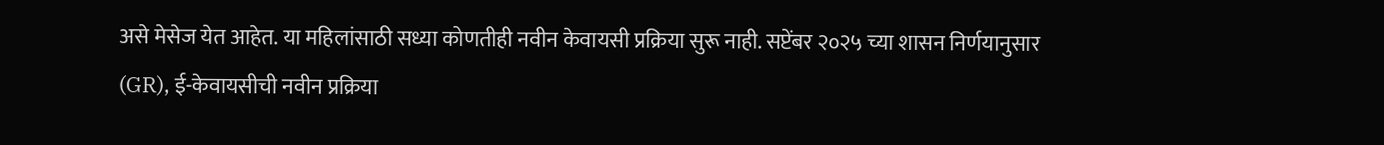असे मेसेज येत आहेत. या महिलांसाठी सध्या कोणतीही नवीन केवायसी प्रक्रिया सुरू नाही. सप्टेंबर २०२५ च्या शासन निर्णयानुसार (GR), ई-केवायसीची नवीन प्रक्रिया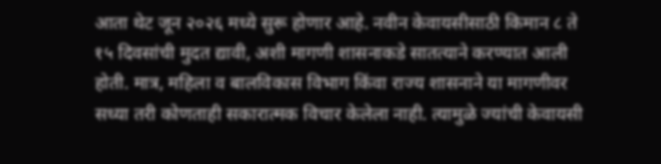आता थेट जून २०२६ मध्ये सुरू होणार आहे. नवीन केवायसीसाठी किमान ८ ते १५ दिवसांची मुदत द्यावी, अशी मागणी शासनाकडे सातत्याने करण्यात आली होती. मात्र, महिला व बालविकास विभाग किंवा राज्य शासनाने या मागणीवर सध्या तरी कोणताही सकारात्मक विचार केलेला नाही. त्यामुळे ज्यांची केवायसी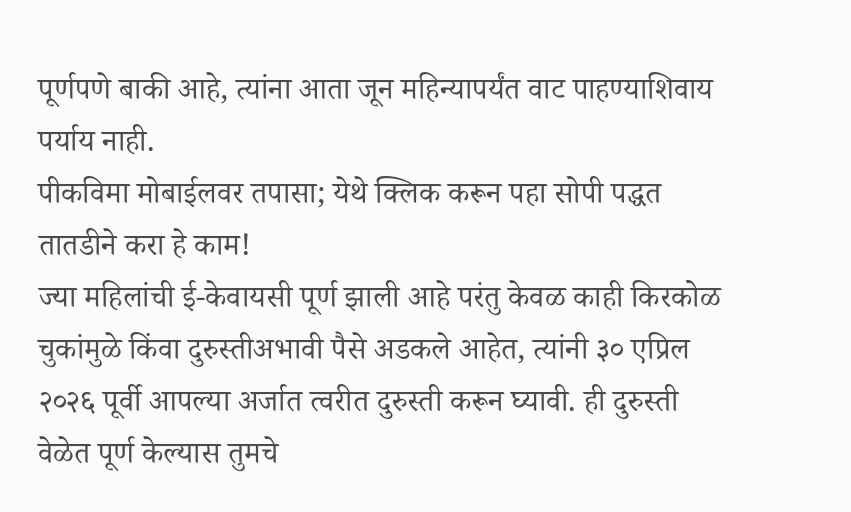पूर्णपणे बाकी आहे, त्यांना आता जून महिन्यापर्यंत वाट पाहण्याशिवाय पर्याय नाही.
पीकविमा मोबाईलवर तपासा; येथे क्लिक करून पहा सोपी पद्धत
तातडीने करा हे काम!
ज्या महिलांची ई-केवायसी पूर्ण झाली आहे परंतु केवळ काही किरकोळ चुकांमुळे किंवा दुरुस्तीअभावी पैसे अडकले आहेत, त्यांनी ३० एप्रिल २०२६ पूर्वी आपल्या अर्जात त्वरीत दुरुस्ती करून घ्यावी. ही दुरुस्ती वेळेत पूर्ण केल्यास तुमचे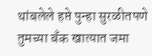थांबलेले हप्ते पुन्हा सुरळीतपणे तुमच्या बँक खात्यात जमा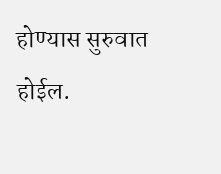होण्यास सुरुवात होईल.